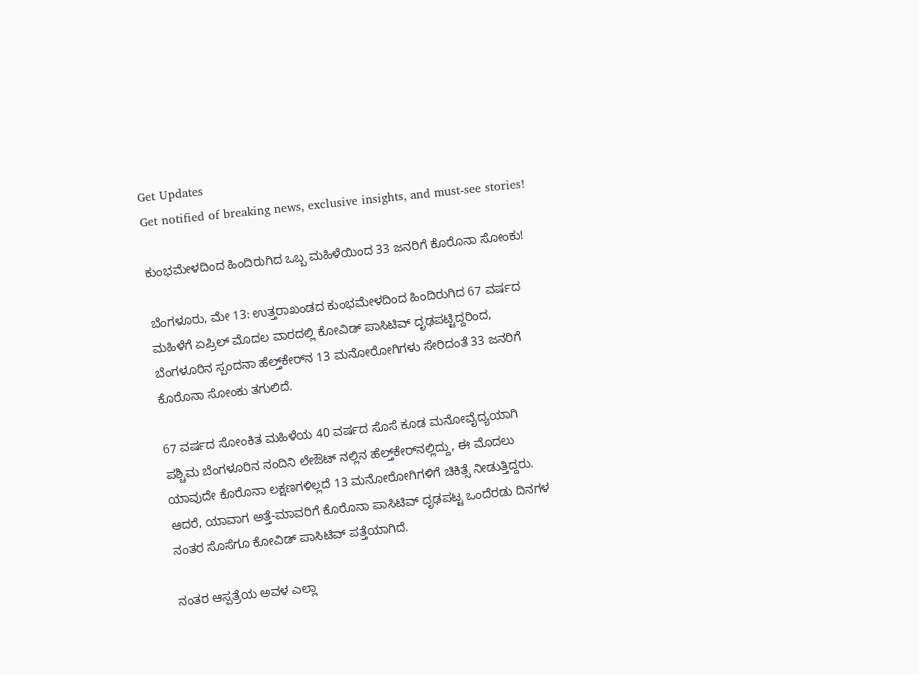Get Updates
Get notified of breaking news, exclusive insights, and must-see stories!

ಕುಂಭಮೇಳದಿಂದ ಹಿಂದಿರುಗಿದ ಒಬ್ಬ ಮಹಿಳೆಯಿಂದ 33 ಜನರಿಗೆ ಕೊರೊನಾ ಸೋಂಕು!

ಬೆಂಗಳೂರು, ಮೇ 13: ಉತ್ತರಾಖಂಡದ ಕುಂಭಮೇಳದಿಂದ ಹಿಂದಿರುಗಿದ 67 ವರ್ಷದ ಮಹಿಳೆಗೆ ಏಪ್ರಿಲ್ ಮೊದಲ ವಾರದಲ್ಲಿ ಕೋವಿಡ್ ಪಾಸಿಟಿವ್ ದೃಢಪಟ್ಟಿದ್ದರಿಂದ, ಬೆಂಗಳೂರಿನ ಸ್ಪಂದನಾ ಹೆಲ್ತ್‌ಕೇರ್‌ನ 13 ಮನೋರೋಗಿಗಳು ಸೇರಿದಂತೆ 33 ಜನರಿಗೆ ಕೊರೊನಾ ಸೋಂಕು ತಗುಲಿದೆ.

67 ವರ್ಷದ ಸೋಂಕಿತ ಮಹಿಳೆಯ 40 ವರ್ಷದ ಸೊಸೆ ಕೂಡ ಮನೋವೈದ್ಯಯಾಗಿ ಪಶ್ಚಿಮ ಬೆಂಗಳೂರಿನ ನಂದಿನಿ ಲೇಔಟ್ ನಲ್ಲಿನ ಹೆಲ್ತ್‌ಕೇರ್‌ನಲ್ಲಿದ್ದು, ಈ ಮೊದಲು ಯಾವುದೇ ಕೊರೊನಾ ಲಕ್ಷಣಗಳಿಲ್ಲದೆ 13 ಮನೋರೋಗಿಗಳಿಗೆ ಚಿಕಿತ್ಸೆ ನೀಡುತ್ತಿದ್ದರು. ಆದರೆ, ಯಾವಾಗ ಅತ್ತೆ-ಮಾವರಿಗೆ ಕೊರೊನಾ ಪಾಸಿಟಿವ್ ದೃಢಪಟ್ಟ ಒಂದೆರಡು ದಿನಗಳ ನಂತರ ಸೊಸೆಗೂ ಕೋವಿಡ್ ಪಾಸಿಟಿವ್ ಪತ್ತೆಯಾಗಿದೆ.

ನಂತರ ಆಸ್ಪತ್ರೆಯ ಅವಳ ಎಲ್ಲಾ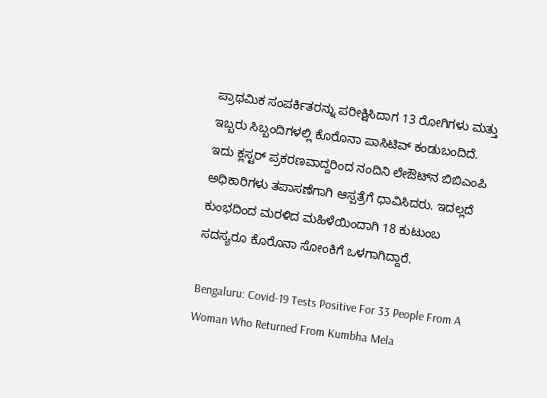ಪ್ರಾಥಮಿಕ ಸಂಪರ್ಕಿತರನ್ನು ಪರೀಕ್ಷಿಸಿದಾಗ 13 ರೋಗಿಗಳು ಮತ್ತು ಇಬ್ಬರು ಸಿಬ್ಬಂದಿಗಳಲ್ಲಿ ಕೊರೊನಾ ಪಾಸಿಟಿವ್ ಕಂಡುಬಂದಿದೆ. ಇದು ಕ್ಲಸ್ಟರ್ ಪ್ರಕರಣವಾದ್ದರಿಂದ ನಂದಿನಿ ಲೇಔಟ್‌ನ ಬಿಬಿಎಂಪಿ ಅಧಿಕಾರಿಗಳು ತಪಾಸಣೆಗಾಗಿ ಆಸ್ಪತ್ರೆಗೆ ಧಾವಿಸಿದರು. ಇದಲ್ಲದೆ ಕುಂಭದಿಂದ ಮರಳಿದ ಮಹಿಳೆಯಿಂದಾಗಿ 18 ಕುಟುಂಬ ಸದಸ್ಯರೂ ಕೊರೊನಾ ಸೋಂಕಿಗೆ ಒಳಗಾಗಿದ್ದಾರೆ.

Bengaluru: Covid-19 Tests Positive For 33 People From A Woman Who Returned From Kumbha Mela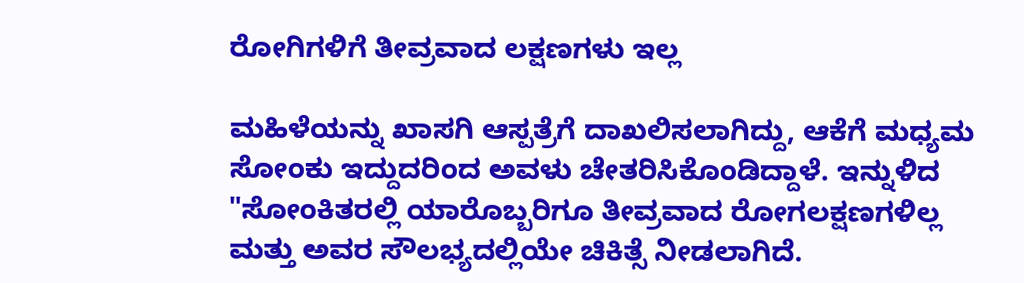ರೋಗಿಗಳಿಗೆ ತೀವ್ರವಾದ ಲಕ್ಷಣಗಳು ಇಲ್ಲ

ಮಹಿಳೆಯನ್ನು ಖಾಸಗಿ ಆಸ್ಪತ್ರೆಗೆ ದಾಖಲಿಸಲಾಗಿದ್ದು, ಆಕೆಗೆ ಮಧ್ಯಮ ಸೋಂಕು ಇದ್ದುದರಿಂದ ಅವಳು ಚೇತರಿಸಿಕೊಂಡಿದ್ದಾಳೆ. ಇನ್ನುಳಿದ "ಸೋಂಕಿತರಲ್ಲಿ ಯಾರೊಬ್ಬರಿಗೂ ತೀವ್ರವಾದ ರೋಗಲಕ್ಷಣಗಳಿಲ್ಲ ಮತ್ತು ಅವರ ಸೌಲಭ್ಯದಲ್ಲಿಯೇ ಚಿಕಿತ್ಸೆ ನೀಡಲಾಗಿದೆ.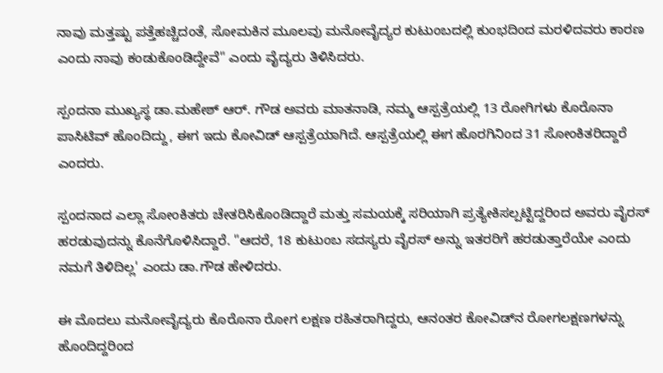ನಾವು ಮತ್ತಷ್ಟು ಪತ್ತೆಹಚ್ಚಿದಂತೆ, ಸೋಮಕಿನ ಮೂಲವು ಮನೋವೈದ್ಯರ ಕುಟುಂಬದಲ್ಲಿ ಕುಂಭದಿಂದ ಮರಳಿದವರು ಕಾರಣ ಎಂದು ನಾವು ಕಂಡುಕೊಂಡಿದ್ದೇವೆ" ಎಂದು ವೈದ್ಯರು ತಿಳಿಸಿದರು.

ಸ್ಪಂದನಾ ಮುಖ್ಯಸ್ಥ ಡಾ.ಮಹೇಶ್ ಆರ್. ಗೌಡ ಅವರು ಮಾತನಾಡಿ, ನಮ್ಮ ಆಸ್ಪತ್ರೆಯಲ್ಲಿ 13 ರೋಗಿಗಳು ಕೊರೊನಾ ಪಾಸಿಟಿವ್ ಹೊಂದಿದ್ದು, ಈಗ ಇದು ಕೋವಿಡ್ ಆಸ್ಪತ್ರೆಯಾಗಿದೆ. ಆಸ್ಪತ್ರೆಯಲ್ಲಿ ಈಗ ಹೊರಗಿನಿಂದ 31 ಸೋಂಕಿತರಿದ್ದಾರೆ ಎಂದರು.

ಸ್ಪಂದನಾದ ಎಲ್ಲಾ ಸೋಂಕಿತರು ಚೇತರಿಸಿಕೊಂಡಿದ್ದಾರೆ ಮತ್ತು ಸಮಯಕ್ಕೆ ಸರಿಯಾಗಿ ಪ್ರತ್ಯೇಕಿಸಲ್ಪಟ್ಟಿದ್ದರಿಂದ ಅವರು ವೈರಸ್ ಹರಡುವುದನ್ನು ಕೊನೆಗೊಳಿಸಿದ್ದಾರೆ. "ಆದರೆ, 18 ಕುಟುಂಬ ಸದಸ್ಯರು ವೈರಸ್ ಅನ್ನು ಇತರರಿಗೆ ಹರಡುತ್ತಾರೆಯೇ ಎಂದು ನಮಗೆ ತಿಳಿದಿಲ್ಲ' ಎಂದು ಡಾ.ಗೌಡ ಹೇಳಿದರು.

ಈ ಮೊದಲು ಮನೋವೈದ್ಯರು ಕೊರೊನಾ ರೋಗ ಲಕ್ಷಣ ರಹಿತರಾಗಿದ್ದರು, ಆನಂತರ ಕೋವಿಡ್‌ನ ರೋಗಲಕ್ಷಣಗಳನ್ನು ಹೊಂದಿದ್ದರಿಂದ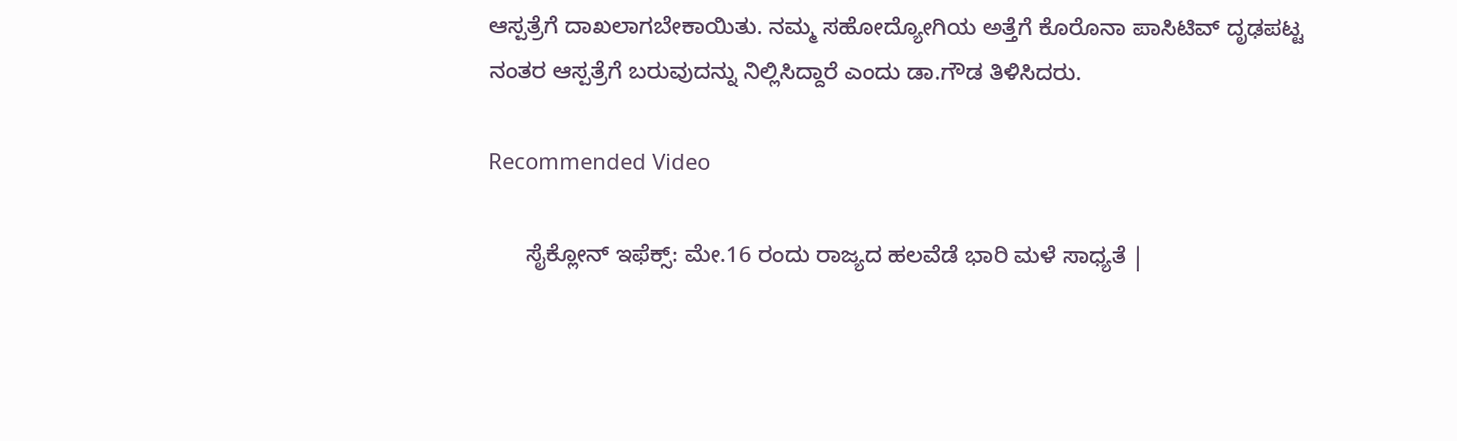ಆಸ್ಪತ್ರೆಗೆ ದಾಖಲಾಗಬೇಕಾಯಿತು. ನಮ್ಮ ಸಹೋದ್ಯೋಗಿಯ ಅತ್ತೆಗೆ ಕೊರೊನಾ ಪಾಸಿಟಿವ್ ದೃಢಪಟ್ಟ ನಂತರ ಆಸ್ಪತ್ರೆಗೆ ಬರುವುದನ್ನು ನಿಲ್ಲಿಸಿದ್ದಾರೆ ಎಂದು ಡಾ.ಗೌಡ ತಿಳಿಸಿದರು.

Recommended Video

      ಸೈಕ್ಲೋನ್‌ ಇಫೆಕ್ಸ್‌: ಮೇ.16 ರಂದು ರಾಜ್ಯದ ಹಲವೆಡೆ ಭಾರಿ ಮಳೆ ಸಾಧ್ಯತೆ |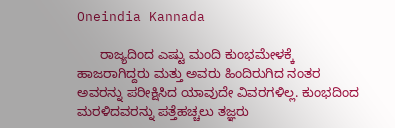Oneindia Kannada

      ರಾಜ್ಯದಿಂದ ಎಷ್ಟು ಮಂದಿ ಕುಂಭಮೇಳಕ್ಕೆ ಹಾಜರಾಗಿದ್ದರು ಮತ್ತು ಅವರು ಹಿಂದಿರುಗಿದ ನಂತರ ಅವರನ್ನು ಪರೀಕ್ಷಿಸಿದ ಯಾವುದೇ ವಿವರಗಳಿಲ್ಲ. ಕುಂಭದಿಂದ ಮರಳಿದವರನ್ನು ಪತ್ತೆಹಚ್ಚಲು ತಜ್ಞರು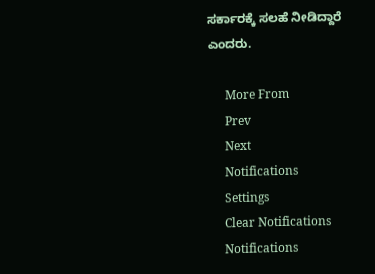ಸರ್ಕಾರಕ್ಕೆ ಸಲಹೆ ನೀಡಿದ್ದಾರೆ ಎಂದರು.

      More From
      Prev
      Next
      Notifications
      Settings
      Clear Notifications
      Notifications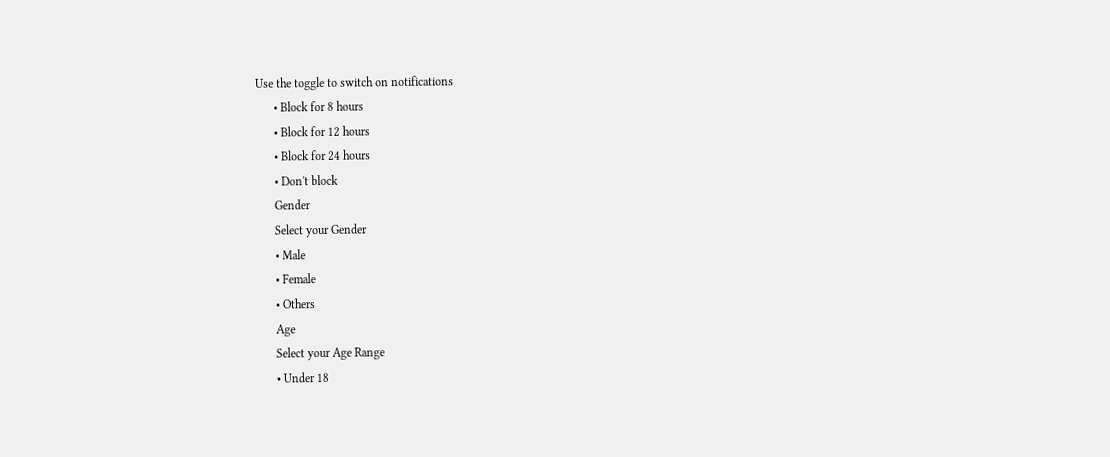Use the toggle to switch on notifications
      • Block for 8 hours
      • Block for 12 hours
      • Block for 24 hours
      • Don't block
      Gender
      Select your Gender
      • Male
      • Female
      • Others
      Age
      Select your Age Range
      • Under 18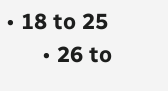• 18 to 25
      • 26 to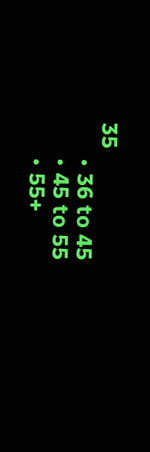35
      • 36 to 45
      • 45 to 55
      • 55+